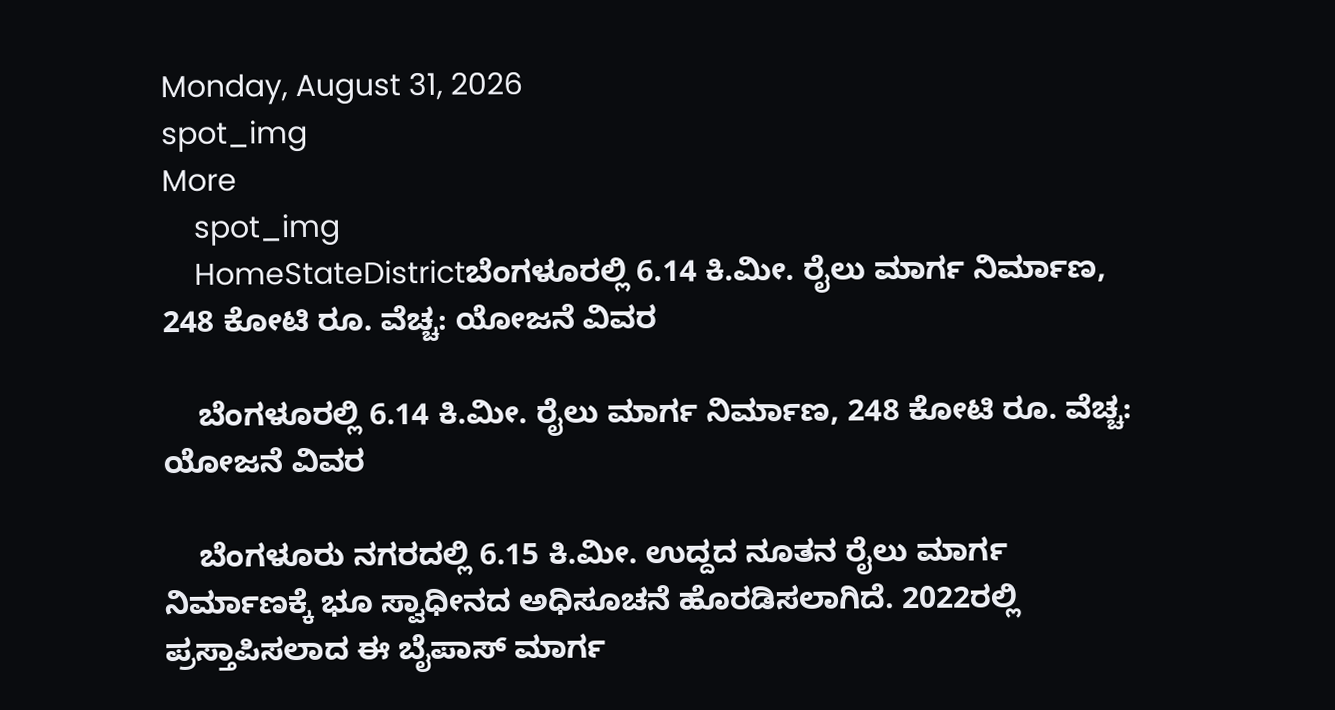Monday, August 31, 2026
spot_img
More
    spot_img
    HomeStateDistrictಬೆಂಗಳೂರಲ್ಲಿ 6.14 ಕಿ.ಮೀ. ರೈಲು ಮಾರ್ಗ ನಿರ್ಮಾಣ, 248 ಕೋಟಿ ರೂ. ವೆಚ್ಚ: ಯೋಜನೆ ವಿವರ

    ಬೆಂಗಳೂರಲ್ಲಿ 6.14 ಕಿ.ಮೀ. ರೈಲು ಮಾರ್ಗ ನಿರ್ಮಾಣ, 248 ಕೋಟಿ ರೂ. ವೆಚ್ಚ: ಯೋಜನೆ ವಿವರ

    ಬೆಂಗಳೂರು ನಗರದಲ್ಲಿ 6.15 ಕಿ.ಮೀ. ಉದ್ದದ ನೂತನ ರೈಲು ಮಾರ್ಗ ನಿರ್ಮಾಣಕ್ಕೆ ಭೂ ಸ್ವಾಧೀನದ ಅಧಿಸೂಚನೆ ಹೊರಡಿಸಲಾಗಿದೆ. 2022ರಲ್ಲಿ ಪ್ರಸ್ತಾಪಿಸಲಾದ ಈ ಬೈಪಾಸ್ ಮಾರ್ಗ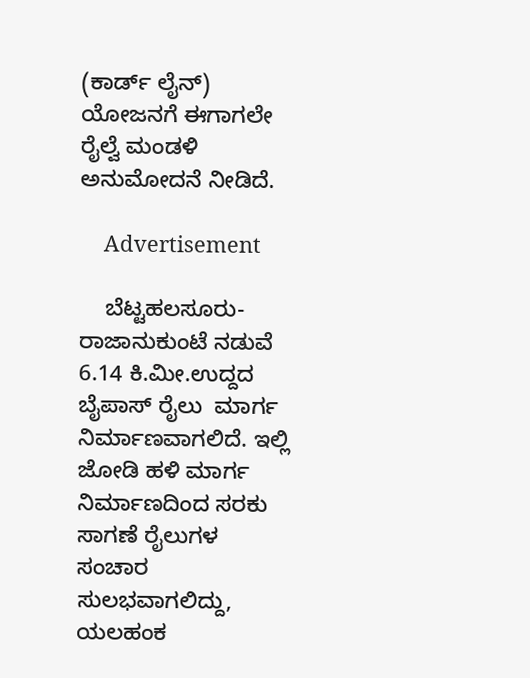(ಕಾರ್ಡ್ ಲೈನ್) ಯೋಜನಗೆ ಈಗಾಗಲೇ ರೈಲ್ವೆ ಮಂಡಳಿ ಅನುಮೋದನೆ ನೀಡಿದೆ.

    Advertisement

    ಬೆಟ್ಟಹಲಸೂರು-ರಾಜಾನುಕುಂಟೆ ನಡುವೆ 6.14 ಕಿ.ಮೀ.ಉದ್ದದ ಬೈಪಾಸ್ ರೈಲು  ಮಾರ್ಗ ನಿರ್ಮಾಣವಾಗಲಿದೆ. ಇಲ್ಲಿ ಜೋಡಿ ಹಳಿ ಮಾರ್ಗ ನಿರ್ಮಾಣದಿಂದ ಸರಕು ಸಾಗಣೆ ರೈಲುಗಳ ಸಂಚಾರ ಸುಲಭವಾಗಲಿದ್ದು, ಯಲಹಂಕ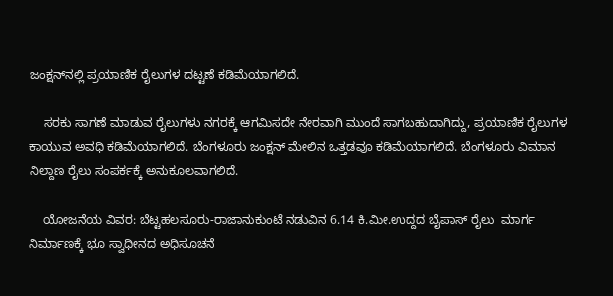ಜಂಕ್ಷನ್‌ನಲ್ಲಿ ಪ್ರಯಾಣಿಕ ರೈಲುಗಳ ದಟ್ಟಣೆ ಕಡಿಮೆಯಾಗಲಿದೆ.

    ಸರಕು ಸಾಗಣೆ ಮಾಡುವ ರೈಲುಗಳು ನಗರಕ್ಕೆ ಆಗಮಿಸದೇ ನೇರವಾಗಿ ಮುಂದೆ ಸಾಗಬಹುದಾಗಿದ್ದು, ಪ್ರಯಾಣಿಕ ರೈಲುಗಳ ಕಾಯುವ ಅವಧಿ ಕಡಿಮೆಯಾಗಲಿದೆ. ಬೆಂಗಳೂರು ಜಂಕ್ಷನ್‌ ಮೇಲಿನ ಒತ್ತಡವೂ ಕಡಿಮೆಯಾಗಲಿದೆ. ಬೆಂಗಳೂರು ವಿಮಾನ ನಿಲ್ದಾಣ ರೈಲು ಸಂಪರ್ಕಕ್ಕೆ ಅನುಕೂಲವಾಗಲಿದೆ.

    ಯೋಜನೆಯ ವಿವರ: ಬೆಟ್ಟಹಲಸೂರು-ರಾಜಾನುಕುಂಟೆ ನಡುವಿನ 6.14 ಕಿ.ಮೀ.ಉದ್ದದ ಬೈಪಾಸ್ ರೈಲು  ಮಾರ್ಗ ನಿರ್ಮಾಣಕ್ಕೆ ಭೂ ಸ್ವಾಧೀನದ ಅಧಿಸೂಚನೆ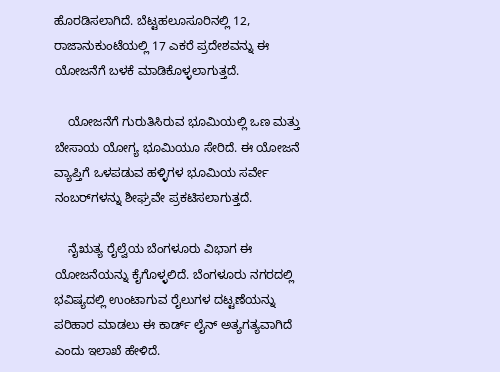ಹೊರಡಿಸಲಾಗಿದೆ. ಬೆಟ್ಟಹಲೂಸೂರಿನಲ್ಲಿ 12, ರಾಜಾನುಕುಂಟೆಯಲ್ಲಿ 17 ಎಕರೆ ಪ್ರದೇಶವನ್ನು ಈ ಯೋಜನೆಗೆ ಬಳಕೆ ಮಾಡಿಕೊಳ್ಳಲಾಗುತ್ತದೆ.

    ಯೋಜನೆಗೆ ಗುರುತಿಸಿರುವ ಭೂಮಿಯಲ್ಲಿ ಒಣ ಮತ್ತು ಬೇಸಾಯ ಯೋಗ್ಯ ಭೂಮಿಯೂ ಸೇರಿದೆ. ಈ ಯೋಜನೆ ವ್ಯಾಪ್ತಿಗೆ ಒಳಪಡುವ ಹಳ್ಳಿಗಳ ಭೂಮಿಯ ಸರ್ವೇ ನಂಬರ್‌ಗಳನ್ನು ಶೀಘ್ರವೇ ಪ್ರಕಟಿಸಲಾಗುತ್ತದೆ.

    ನೈಋತ್ಯ ರೈಲ್ವೆಯ ಬೆಂಗಳೂರು ವಿಭಾಗ ಈ ಯೋಜನೆಯನ್ನು ಕೈಗೊಳ್ಳಲಿದೆ. ಬೆಂಗಳೂರು ನಗರದಲ್ಲಿ ಭವಿಷ್ಯದಲ್ಲಿ ಉಂಟಾಗುವ ರೈಲುಗಳ ದಟ್ಟಣೆಯನ್ನು ಪರಿಹಾರ ಮಾಡಲು ಈ ಕಾರ್ಡ್‌ ಲೈನ್ ಅತ್ಯಗತ್ಯವಾಗಿದೆ ಎಂದು ಇಲಾಖೆ ಹೇಳಿದೆ.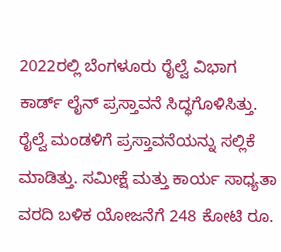2022ರಲ್ಲಿ ಬೆಂಗಳೂರು ರೈಲ್ವೆ ವಿಭಾಗ ಕಾರ್ಡ್ ಲೈನ್ ಪ್ರಸ್ತಾವನೆ ಸಿದ್ಧಗೊಳಿಸಿತ್ತು. ರೈಲ್ವೆ ಮಂಡಳಿಗೆ ಪ್ರಸ್ತಾವನೆಯನ್ನು ಸಲ್ಲಿಕೆ ಮಾಡಿತ್ತು. ಸಮೀಕ್ಷೆ ಮತ್ತು ಕಾರ್ಯ ಸಾಧ್ಯತಾ ವರದಿ ಬಳಿಕ ಯೋಜನೆಗೆ 248 ಕೋಟಿ ರೂ.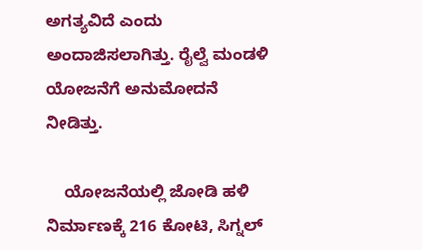ಅಗತ್ಯವಿದೆ ಎಂದು ಅಂದಾಜಿಸಲಾಗಿತ್ತು. ರೈಲ್ವೆ ಮಂಡಳಿ ಯೋಜನೆಗೆ ಅನುಮೋದನೆ ನೀಡಿತ್ತು.

    ಯೋಜನೆಯಲ್ಲಿ ಜೋಡಿ ಹಳಿ ನಿರ್ಮಾಣಕ್ಕೆ 216 ಕೋಟಿ, ಸಿಗ್ನಲ್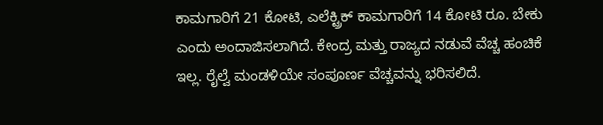ಕಾಮಗಾರಿಗೆ 21 ಕೋಟಿ, ಎಲೆಕ್ಟ್ರಿಕ್ ಕಾಮಗಾರಿಗೆ 14 ಕೋಟಿ ರೂ. ಬೇಕು ಎಂದು ಅಂದಾಜಿಸಲಾಗಿದೆ. ಕೇಂದ್ರ ಮತ್ತು ರಾಜ್ಯದ ನಡುವೆ ವೆಚ್ಚ ಹಂಚಿಕೆ ಇಲ್ಲ. ರೈಲ್ವೆ ಮಂಡಳಿಯೇ ಸಂಪೂರ್ಣ ವೆಚ್ಚವನ್ನು ಭರಿಸಲಿದೆ.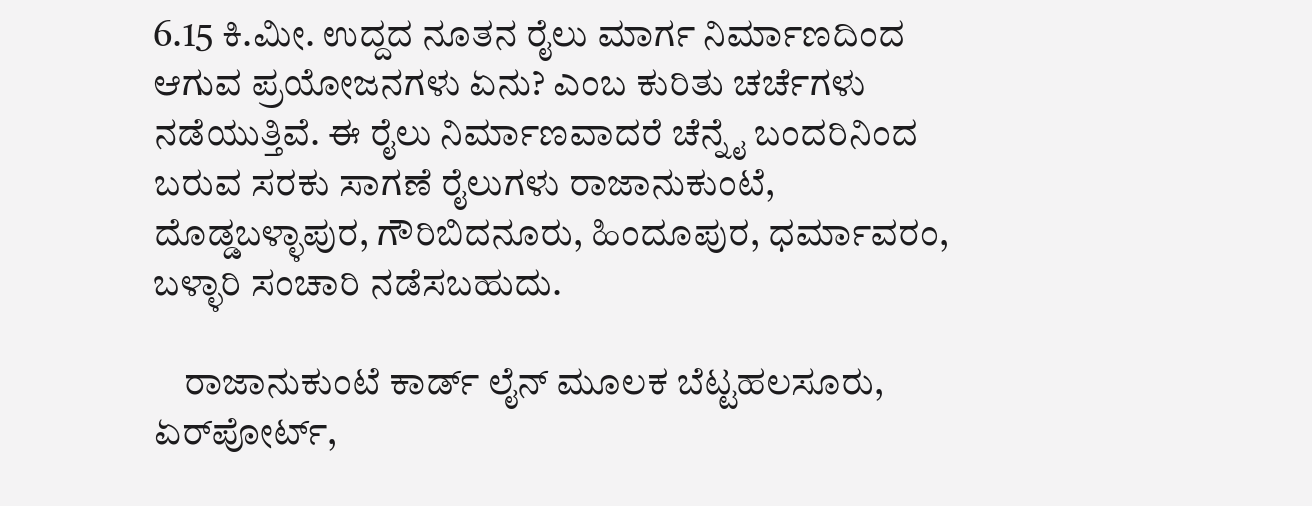6.15 ಕಿ.ಮೀ. ಉದ್ದದ ನೂತನ ರೈಲು ಮಾರ್ಗ ನಿರ್ಮಾಣದಿಂದ ಆಗುವ ಪ್ರಯೋಜನಗಳು ಏನು? ಎಂಬ ಕುರಿತು ಚರ್ಚೆಗಳು ನಡೆಯುತ್ತಿವೆ. ಈ ರೈಲು ನಿರ್ಮಾಣವಾದರೆ ಚೆನ್ನೈ ಬಂದರಿನಿಂದ ಬರುವ ಸರಕು ಸಾಗಣೆ ರೈಲುಗಳು ರಾಜಾನುಕುಂಟೆ, ದೊಡ್ಡಬಳ್ಳಾಪುರ, ಗೌರಿಬಿದನೂರು, ಹಿಂದೂಪುರ, ಧರ್ಮಾವರಂ, ಬಳ್ಳಾರಿ ಸಂಚಾರಿ ನಡೆಸಬಹುದು.

    ರಾಜಾನುಕುಂಟೆ ಕಾರ್ಡ್‌ ಲೈನ್ ಮೂಲಕ ಬೆಟ್ಟಹಲಸೂರು, ಏರ್‌ಪೋರ್ಟ್,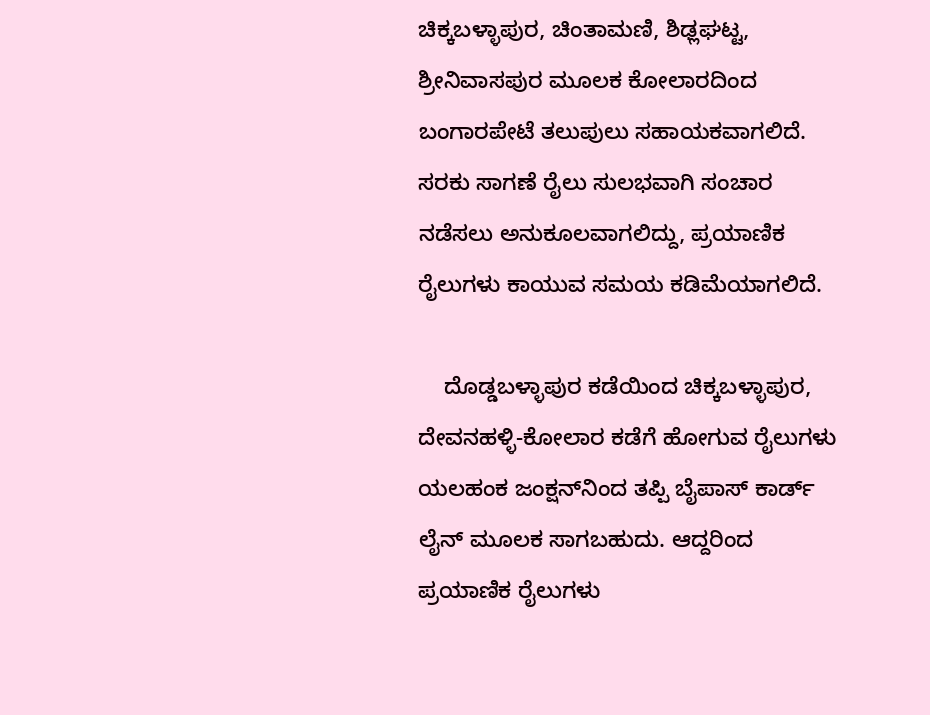ಚಿಕ್ಕಬಳ್ಳಾಪುರ, ಚಿಂತಾಮಣಿ, ಶಿಢ್ಲಘಟ್ಟ, ಶ್ರೀನಿವಾಸಪುರ ಮೂಲಕ ಕೋಲಾರದಿಂದ ಬಂಗಾರಪೇಟೆ ತಲುಪುಲು ಸಹಾಯಕವಾಗಲಿದೆ. ಸರಕು ಸಾಗಣೆ ರೈಲು ಸುಲಭವಾಗಿ ಸಂಚಾರ ನಡೆಸಲು ಅನುಕೂಲವಾಗಲಿದ್ದು, ಪ್ರಯಾಣಿಕ ರೈಲುಗಳು ಕಾಯುವ ಸಮಯ ಕಡಿಮೆಯಾಗಲಿದೆ.

    ದೊಡ್ಡಬಳ್ಳಾಪುರ ಕಡೆಯಿಂದ ಚಿಕ್ಕಬಳ್ಳಾಪುರ, ದೇವನಹಳ್ಳಿ-ಕೋಲಾರ ಕಡೆಗೆ ಹೋಗುವ ರೈಲುಗಳು ಯಲಹಂಕ ಜಂಕ್ಷನ್‌ನಿಂದ ತಪ್ಪಿ ಬೈಪಾಸ್ ಕಾರ್ಡ್ ಲೈನ್ ಮೂಲಕ ಸಾಗಬಹುದು. ಆದ್ದರಿಂದ ಪ್ರಯಾಣಿಕ ರೈಲುಗಳು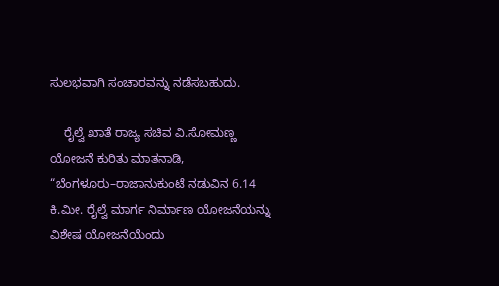ಸುಲಭವಾಗಿ ಸಂಚಾರವನ್ನು ನಡೆಸಬಹುದು.

    ರೈಲ್ವೆ ಖಾತೆ ರಾಜ್ಯ ಸಚಿವ ವಿ.ಸೋಮಣ್ಣ ಯೋಜನೆ ಕುರಿತು ಮಾತನಾಡಿ, “ಬೆಂಗಳೂರು–ರಾಜಾನುಕುಂಟೆ ನಡುವಿನ 6.14 ಕಿ.ಮೀ. ರೈಲ್ವೆ ಮಾರ್ಗ ನಿರ್ಮಾಣ ಯೋಜನೆಯನ್ನು ವಿಶೇಷ ಯೋಜನೆಯೆಂದು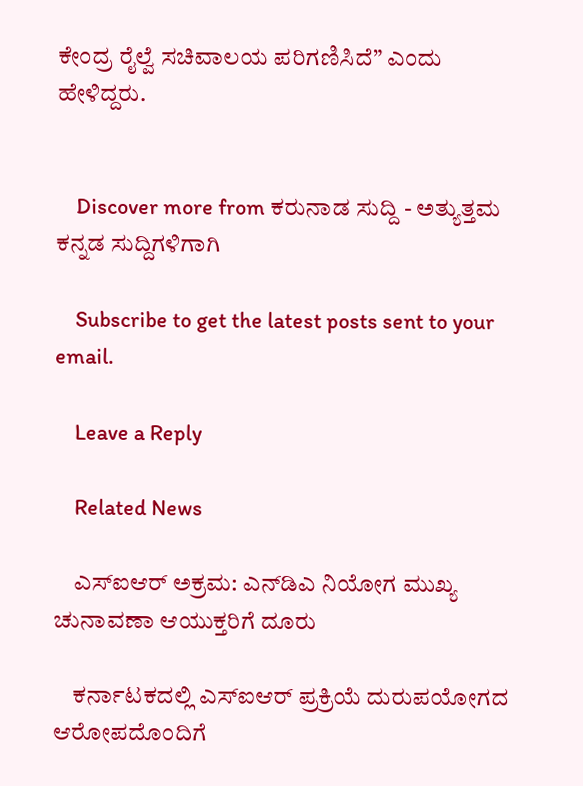ಕೇಂದ್ರ ರೈಲ್ವೆ ಸಚಿವಾಲಯ ಪರಿಗಣಿಸಿದೆ” ಎಂದು ಹೇಳಿದ್ದರು.


    Discover more from ಕರುನಾಡ ಸುದ್ದಿ - ಅತ್ಯುತ್ತಮ ಕನ್ನಡ ಸುದ್ದಿಗಳಿಗಾಗಿ

    Subscribe to get the latest posts sent to your email.

    Leave a Reply

    Related News

    ಎಸ್‌ಐಆರ್ ಅಕ್ರಮ: ಎನ್‌ಡಿಎ ನಿಯೋಗ ಮುಖ್ಯ ಚುನಾವಣಾ ಆಯುಕ್ತರಿಗೆ ದೂರು

    ಕರ್ನಾಟಕದಲ್ಲಿ ಎಸ್‌ಐಆರ್ ಪ್ರಕ್ರಿಯೆ ದುರುಪಯೋಗದ ಆರೋಪದೊಂದಿಗೆ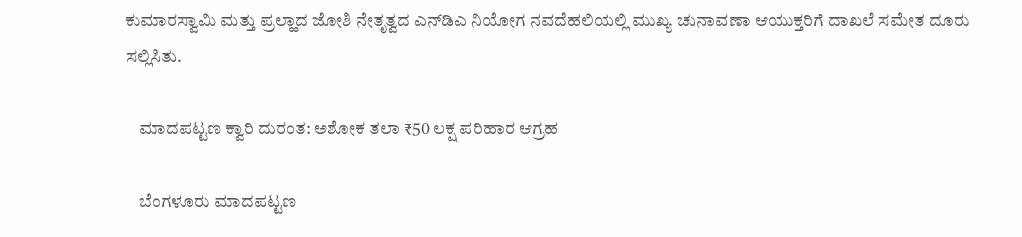ಕುಮಾರಸ್ವಾಮಿ ಮತ್ತು ಪ್ರಲ್ಹಾದ ಜೋಶಿ ನೇತೃತ್ವದ ಎನ್‌ಡಿಎ ನಿಯೋಗ ನವದೆಹಲಿಯಲ್ಲಿ ಮುಖ್ಯ ಚುನಾವಣಾ ಆಯುಕ್ತರಿಗೆ ದಾಖಲೆ ಸಮೇತ ದೂರು ಸಲ್ಲಿಸಿತು.

    ಮಾದಪಟ್ಟಣ ಕ್ವಾರಿ ದುರಂತ: ಅಶೋಕ ತಲಾ ₹50 ಲಕ್ಷ ಪರಿಹಾರ ಆಗ್ರಹ

    ಬೆಂಗಳೂರು ಮಾದಪಟ್ಟಣ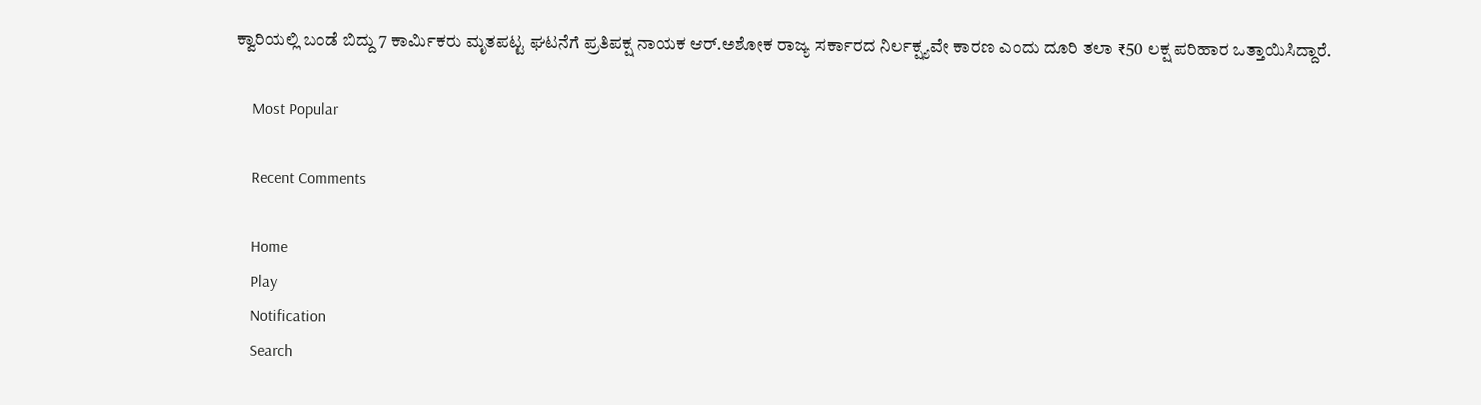ಕ್ವಾರಿಯಲ್ಲಿ ಬಂಡೆ ಬಿದ್ದು 7 ಕಾರ್ಮಿಕರು ಮೃತಪಟ್ಟ ಘಟನೆಗೆ ಪ್ರತಿಪಕ್ಷ ನಾಯಕ ಆರ್.ಅಶೋಕ ರಾಜ್ಯ ಸರ್ಕಾರದ ನಿರ್ಲಕ್ಷ್ಯವೇ ಕಾರಣ ಎಂದು ದೂರಿ ತಲಾ ₹50 ಲಕ್ಷ ಪರಿಹಾರ ಒತ್ತಾಯಿಸಿದ್ದಾರೆ.

    Most Popular

    Recent Comments

    Home
    Play
    Notification
    Search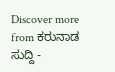Discover more from ಕರುನಾಡ ಸುದ್ದಿ -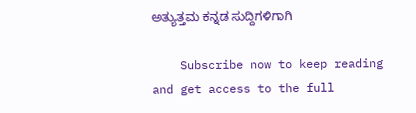ಅತ್ಯುತ್ತಮ ಕನ್ನಡ ಸುದ್ದಿಗಳಿಗಾಗಿ

    Subscribe now to keep reading and get access to the full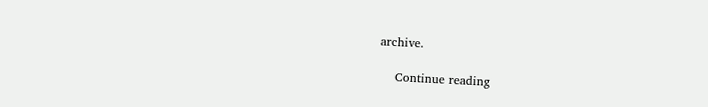archive.

    Continue reading